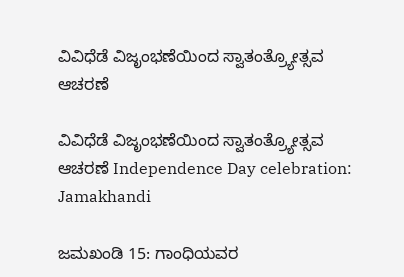ವಿವಿಧೆಡೆ ವಿಜೃಂಭಣೆಯಿಂದ ಸ್ವಾತಂತ್ರ್ಯೋತ್ಸವ ಆಚರಣೆ

ವಿವಿಧೆಡೆ ವಿಜೃಂಭಣೆಯಿಂದ ಸ್ವಾತಂತ್ರ್ಯೋತ್ಸವ ಆಚರಣೆ Independence Day celebration: Jamakhandi

ಜಮಖಂಡಿ 15: ಗಾಂಧಿಯವರ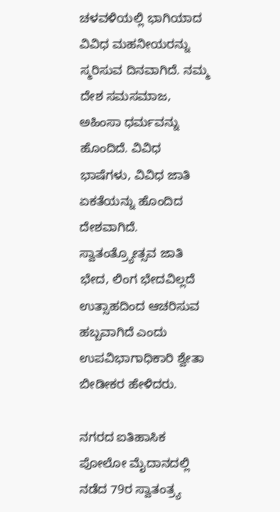ಚಳವಳಿಯಲ್ಲಿ ಭಾಗಿಯಾದ ವಿವಿಧ ಮಹನೀಯರನ್ನು ಸ್ಮರಿಸುವ ದಿನವಾಗಿದೆ. ನಮ್ಮ ದೇಶ ಸಮಸಮಾಜ, ಅಹಿಂಸಾ ಧರ್ಮವನ್ನು ಹೊಂದಿದೆ. ವಿವಿಧ ಭಾಷೆಗಳು, ವಿವಿಧ ಜಾತಿ ಏಕತೆಯನ್ನು ಹೊಂದಿದ ದೇಶವಾಗಿದೆ. ಸ್ವಾತಂತ್ರ್ಯೋತ್ಸವ ಜಾತಿ ಭೇದ, ಲಿಂಗ ಭೇದವಿಲ್ಲದೆ ಉತ್ಸಾಹದಿಂದ ಆಚರಿಸುವ ಹಬ್ಬವಾಗಿದೆ ಎಂದು ಉಪವಿಭಾಗಾಧಿಕಾರಿ ಶ್ವೇತಾ ಬೀಡೀಕರ ಹೇಳಿದರು.

ನಗರದ ಐತಿಹಾಸಿಕ ಪೋಲೋ ಮೈದಾನದಲ್ಲಿ ನಡೆದ 79ರ ಸ್ವಾತಂತ್ರ್ಯ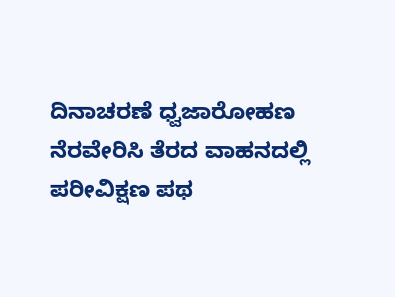ದಿನಾಚರಣೆ ಧ್ವಜಾರೋಹಣ ನೆರವೇರಿಸಿ ತೆರದ ವಾಹನದಲ್ಲಿ ಪರೀವಿಕ್ಷಣ ಪಥ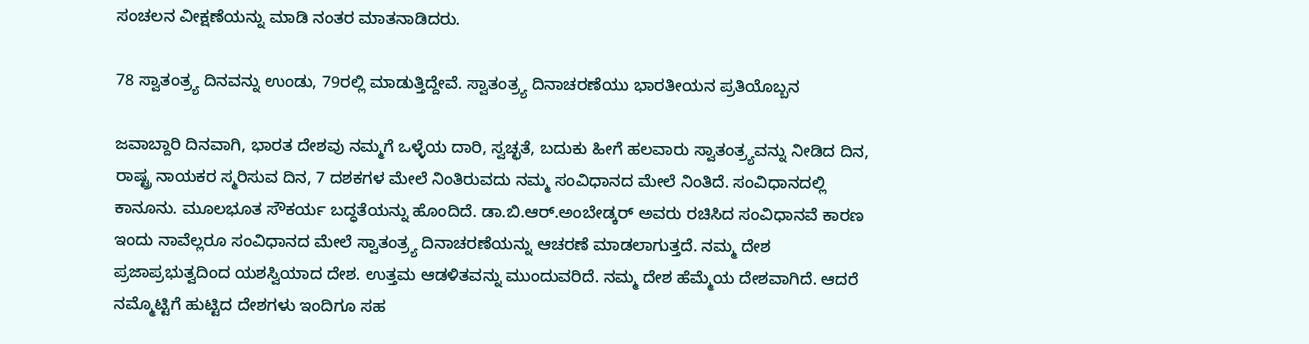ಸಂಚಲನ ವೀಕ್ಷಣೆಯನ್ನು ಮಾಡಿ ನಂತರ ಮಾತನಾಡಿದರು.

78 ಸ್ವಾತಂತ್ರ್ಯ ದಿನವನ್ನು ಉಂಡು, 79ರಲ್ಲಿ ಮಾಡುತ್ತಿದ್ದೇವೆ. ಸ್ವಾತಂತ್ರ್ಯ ದಿನಾಚರಣೆಯು ಭಾರತೀಯನ ಪ್ರತಿಯೊಬ್ಬನ

ಜವಾಬ್ದಾರಿ ದಿನವಾಗಿ, ಭಾರತ ದೇಶವು ನಮ್ಮಗೆ ಒಳ್ಳೆಯ ದಾರಿ, ಸ್ವಚ್ಛತೆ, ಬದುಕು ಹೀಗೆ ಹಲವಾರು ಸ್ವಾತಂತ್ರ್ಯವನ್ನು ನೀಡಿದ ದಿನ,  ರಾಷ್ಟ್ರ ನಾಯಕರ ಸ್ಮರಿಸುವ ದಿನ, 7 ದಶಕಗಳ ಮೇಲೆ ನಿಂತಿರುವದು ನಮ್ಮ ಸಂವಿಧಾನದ ಮೇಲೆ ನಿಂತಿದೆ. ಸಂವಿಧಾನದಲ್ಲಿ ಕಾನೂನು. ಮೂಲಭೂತ ಸೌಕರ್ಯ ಬದ್ಧತೆಯನ್ನು ಹೊಂದಿದೆ. ಡಾ.ಬಿ.ಆರ್‌.ಅಂಬೇಡ್ಕರ್ ಅವರು ರಚಿಸಿದ ಸಂವಿಧಾನವೆ ಕಾರಣ ಇಂದು ನಾವೆಲ್ಲರೂ ಸಂವಿಧಾನದ ಮೇಲೆ ಸ್ವಾತಂತ್ರ್ಯ ದಿನಾಚರಣೆಯನ್ನು ಆಚರಣೆ ಮಾಡಲಾಗುತ್ತದೆ. ನಮ್ಮ ದೇಶ ಪ್ರಜಾಪ್ರಭುತ್ವದಿಂದ ಯಶಸ್ವಿಯಾದ ದೇಶ. ಉತ್ತಮ ಆಡಳಿತವನ್ನು ಮುಂದುವರಿದೆ. ನಮ್ಮ ದೇಶ ಹೆಮ್ಮೆಯ ದೇಶವಾಗಿದೆ. ಆದರೆ ನಮ್ಮೊಟ್ಟಿಗೆ ಹುಟ್ಟಿದ ದೇಶಗಳು ಇಂದಿಗೂ ಸಹ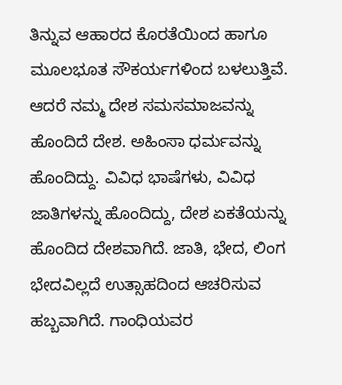ತಿನ್ನುವ ಆಹಾರದ ಕೊರತೆಯಿಂದ ಹಾಗೂ ಮೂಲಭೂತ ಸೌಕರ್ಯಗಳಿಂದ ಬಳಲುತ್ತಿವೆ. ಆದರೆ ನಮ್ಮ ದೇಶ ಸಮಸಮಾಜವನ್ನು ಹೊಂದಿದೆ ದೇಶ. ಅಹಿಂಸಾ ಧರ್ಮವನ್ನು ಹೊಂದಿದ್ದು. ವಿವಿಧ ಭಾಷೆಗಳು, ವಿವಿಧ ಜಾತಿಗಳನ್ನು ಹೊಂದಿದ್ದು, ದೇಶ ಏಕತೆಯನ್ನು ಹೊಂದಿದ ದೇಶವಾಗಿದೆ. ಜಾತಿ, ಭೇದ, ಲಿಂಗ ಭೇದವಿಲ್ಲದೆ ಉತ್ಸಾಹದಿಂದ ಆಚರಿಸುವ ಹಬ್ಬವಾಗಿದೆ. ಗಾಂಧಿಯವರ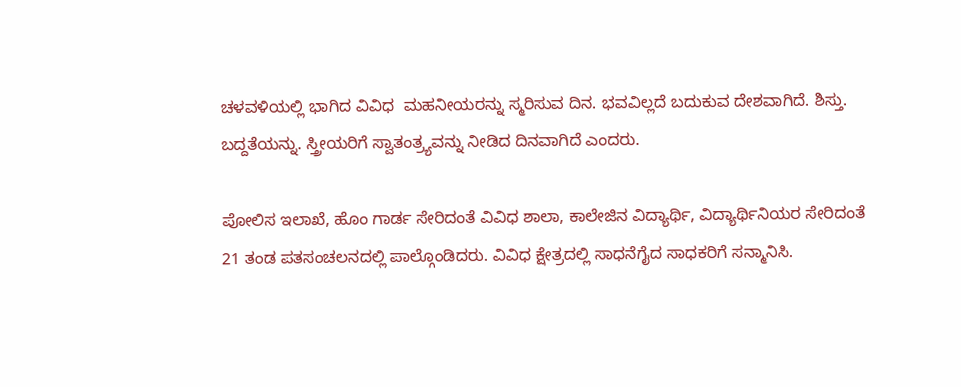ಚಳವಳಿಯಲ್ಲಿ ಭಾಗಿದ ವಿವಿಧ  ಮಹನೀಯರನ್ನು ಸ್ಮರಿಸುವ ದಿನ. ಭವವಿಲ್ಲದೆ ಬದುಕುವ ದೇಶವಾಗಿದೆ. ಶಿಸ್ತು. ಬದ್ದತೆಯನ್ನು. ಸ್ತ್ರೀಯರಿಗೆ ಸ್ವಾತಂತ್ರ್ಯವನ್ನು ನೀಡಿದ ದಿನವಾಗಿದೆ ಎಂದರು.

ಪೋಲಿಸ ಇಲಾಖೆ, ಹೊಂ ಗಾರ್ಡ ಸೇರಿದಂತೆ ವಿವಿಧ ಶಾಲಾ, ಕಾಲೇಜಿನ ವಿದ್ಯಾರ್ಥಿ, ವಿದ್ಯಾರ್ಥಿನಿಯರ ಸೇರಿದಂತೆ 21 ತಂಡ ಪತಸಂಚಲನದಲ್ಲಿ ಪಾಲ್ಗೊಂಡಿದರು. ವಿವಿಧ ಕ್ಷೇತ್ರದಲ್ಲಿ ಸಾಧನೆಗೈದ ಸಾಧಕರಿಗೆ ಸನ್ಮಾನಿಸಿ.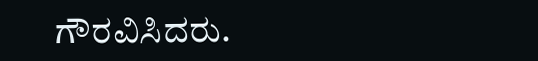ಗೌರವಿಸಿದರು.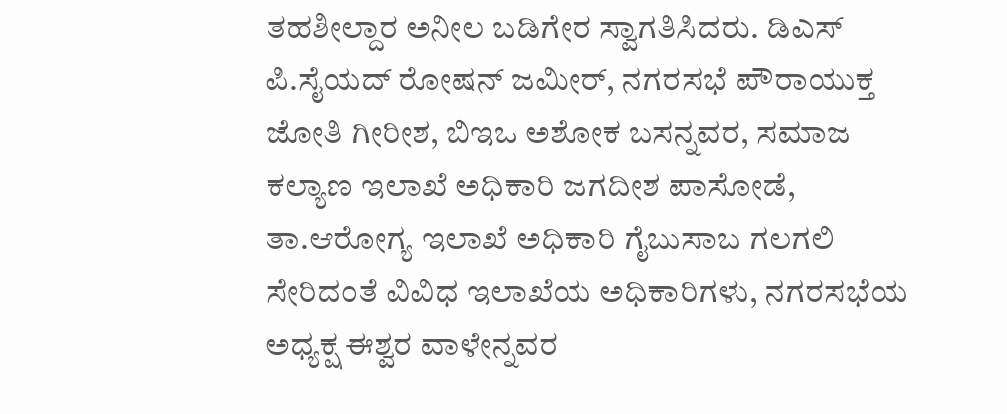ತಹಶೀಲ್ದಾರ ಅನೀಲ ಬಡಿಗೇರ ಸ್ವಾಗತಿಸಿದರು. ಡಿಎಸ್ ಪಿ.ಸೈಯದ್ ರೋಷನ್ ಜಮೀರ್, ನಗರಸಭೆ ಪೌರಾಯುಕ್ತ ಜೋತಿ ಗೀರೀಶ, ಬಿಇಒ ಅಶೋಕ ಬಸನ್ನವರ, ಸಮಾಜ ಕಲ್ಯಾಣ ಇಲಾಖೆ ಅಧಿಕಾರಿ ಜಗದೀಶ ಪಾಸೋಡೆ, ತಾ.ಆರೋಗ್ಯ ಇಲಾಖೆ ಅಧಿಕಾರಿ ಗೈಬುಸಾಬ ಗಲಗಲಿ ಸೇರಿದಂತೆ ವಿವಿಧ ಇಲಾಖೆಯ ಅಧಿಕಾರಿಗಳು, ನಗರಸಭೆಯ ಅಧ್ಯಕ್ಷ ಈಶ್ವರ ವಾಳೇನ್ನವರ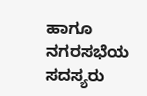ಹಾಗೂ ನಗರಸಭೆಯ ಸದಸ್ಯರು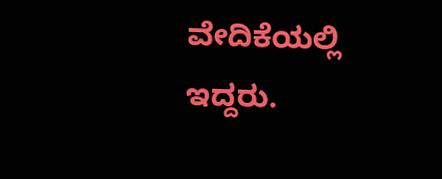ವೇದಿಕೆಯಲ್ಲಿ ಇದ್ದರು.